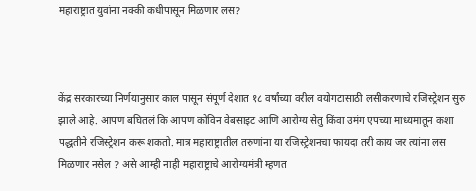महाराष्ट्रात युवांना नक्की कधीपासून मिळणार लस?



केंद्र सरकारच्या निर्णयानुसार काल पासून संपूर्ण देशात १८ वर्षांच्या वरील वयोगटासाठी लसीकरणाचे रजिस्ट्रेशन सुरु झाले आहे. आपण बघितलं कि आपण कोविन वेबसाइट आणि आरोग्य सेतु किंवा उमंग एपच्या माध्यमातून कशा पद्धतीने रजिस्ट्रेशन करू शकतो. मात्र महाराष्ट्रातील तरुणांना या रजिस्ट्रेशनचा फायदा तरी काय जर त्यांना लस मिळणार नसेल ? असे आम्ही नाही महाराष्ट्राचे आरोग्यमंत्री म्हणत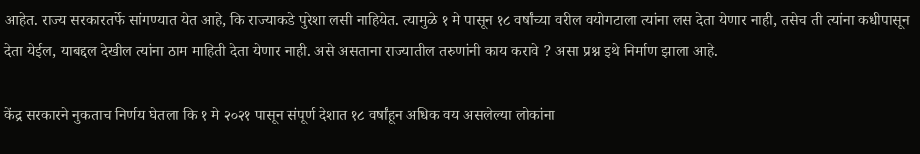आहेत. राज्य सरकारतर्फे सांगण्यात येत आहे, कि राज्याकडे पुरेशा लसी नाहियेत. त्यामुळे १ मे पासून १८ वर्षांच्या वरील वयोगटाला त्यांना लस देता येणार नाही, तसेच ती त्यांना कधीपासून देता येईल, याबद्दल देखील त्यांना ठाम माहिती देता येणार नाही. असे असताना राज्यातील तरुणांनी काय करावे ? असा प्रश्न इथे निर्माण झाला आहे.

केंद्र सरकारने नुकताच निर्णय घेतला कि १ मे २०२१ पासून संपूर्ण देशात १८ वर्षांहून अधिक वय असलेल्या लोकांना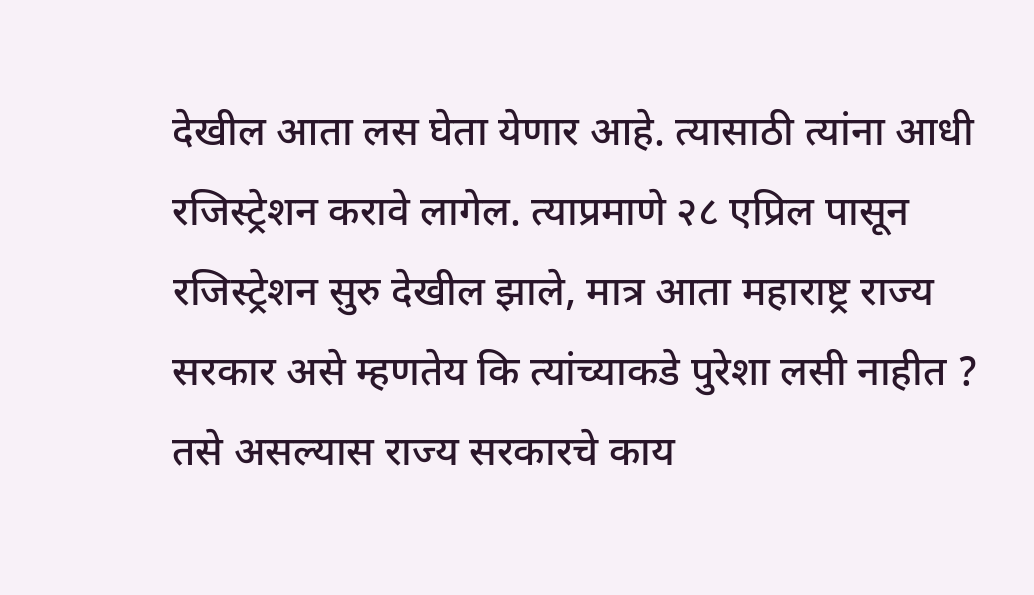देखील आता लस घेता येणार आहे. त्यासाठी त्यांना आधी रजिस्ट्रेशन करावे लागेल. त्याप्रमाणे २८ एप्रिल पासून रजिस्ट्रेशन सुरु देखील झाले, मात्र आता महाराष्ट्र राज्य सरकार असे म्हणतेय कि त्यांच्याकडे पुरेशा लसी नाहीत ? तसे असल्यास राज्य सरकारचे काय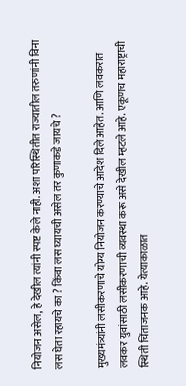नियोजन असेल, हे देखील त्यांनी स्पष्ट केले नाही. अशा परिस्थितीत राज्यातील तरुणांनी विना लस घेता रहायचे का ? किंवा लस घ्यायची असेल तर कुणाकडे जायचे ?

मुख्यमंत्र्यांनी लसीकरणाचे योग्य नियोजन करण्याचे आदेश दिले आहेत. आणि लवकरात लवकर युवांसाठी लसीकरणाची व्यवस्था करू असे देखील म्हटले आहे. एकूणच महाराष्ट्राची स्थिती चिंताजनक आहे. येत्याकाळात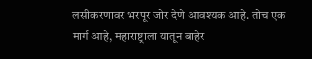लसीकरणावर भरपूर जोर देणे आवश्यक आहे. तोच एक मार्ग आहे, महाराष्ट्राला यातून बाहेर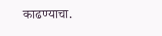काढण्याचा.